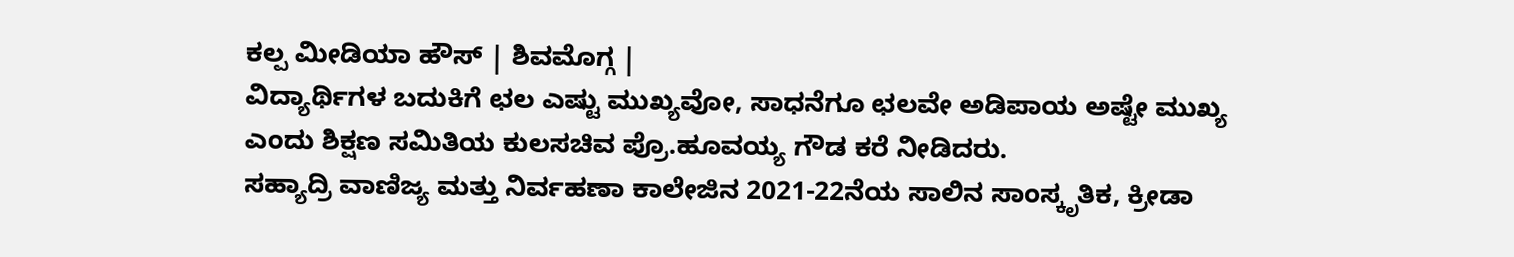ಕಲ್ಪ ಮೀಡಿಯಾ ಹೌಸ್ | ಶಿವಮೊಗ್ಗ |
ವಿದ್ಯಾರ್ಥಿಗಳ ಬದುಕಿಗೆ ಛಲ ಎಷ್ಟು ಮುಖ್ಯವೋ, ಸಾಧನೆಗೂ ಛಲವೇ ಅಡಿಪಾಯ ಅಷ್ಟೇ ಮುಖ್ಯ ಎಂದು ಶಿಕ್ಷಣ ಸಮಿತಿಯ ಕುಲಸಚಿವ ಪ್ರೊ.ಹೂವಯ್ಯ ಗೌಡ ಕರೆ ನೀಡಿದರು.
ಸಹ್ಯಾದ್ರಿ ವಾಣಿಜ್ಯ ಮತ್ತು ನಿರ್ವಹಣಾ ಕಾಲೇಜಿನ 2021-22ನೆಯ ಸಾಲಿನ ಸಾಂಸ್ಕೃತಿಕ, ಕ್ರೀಡಾ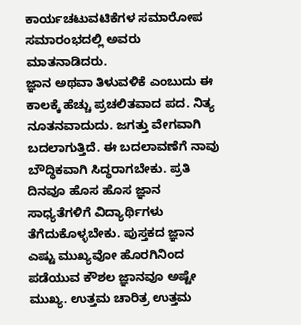ಕಾರ್ಯಚಟುವಟಿಕೆಗಳ ಸಮಾರೋಪ ಸಮಾರಂಭದಲ್ಲಿ ಅವರು ಮಾತನಾಡಿದರು.
ಜ್ಞಾನ ಅಥವಾ ತಿಳುವಳಿಕೆ ಎಂಬುದು ಈ ಕಾಲಕ್ಕೆ ಹೆಚ್ಚು ಪ್ರಚಲಿತವಾದ ಪದ. ನಿತ್ಯ ನೂತನವಾದುದು. ಜಗತ್ತು ವೇಗವಾಗಿ ಬದಲಾಗುತ್ತಿದೆ. ಈ ಬದಲಾವಣೆಗೆ ನಾವು ಬೌದ್ಧಿಕವಾಗಿ ಸಿದ್ಧರಾಗಬೇಕು. ಪ್ರತಿ ದಿನವೂ ಹೊಸ ಹೊಸ ಜ್ಞಾನ ಸಾಧ್ಯತೆಗಳಿಗೆ ವಿದ್ಯಾರ್ಥಿಗಳು ತೆಗೆದುಕೊಳ್ಳಬೇಕು. ಪುಸ್ತಕದ ಜ್ಞಾನ ಎಷ್ಟು ಮುಖ್ಯವೋ ಹೊರಗಿನಿಂದ ಪಡೆಯುವ ಕೌಶಲ ಜ್ಞಾನವೂ ಅಷ್ಟೇ ಮುಖ್ಯ. ಉತ್ತಮ ಚಾರಿತ್ರ ಉತ್ತಮ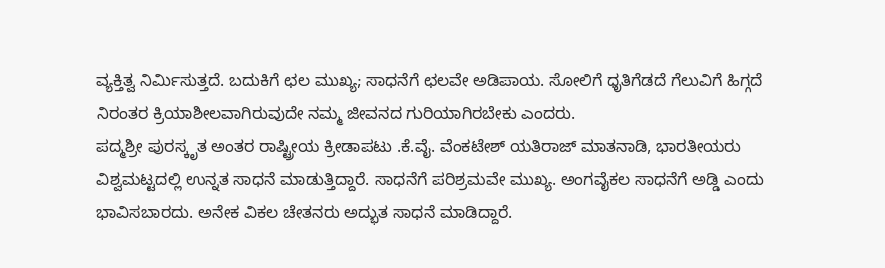ವ್ಯಕ್ತಿತ್ವ ನಿರ್ಮಿಸುತ್ತದೆ. ಬದುಕಿಗೆ ಛಲ ಮುಖ್ಯ; ಸಾಧನೆಗೆ ಛಲವೇ ಅಡಿಪಾಯ. ಸೋಲಿಗೆ ಧೃತಿಗೆಡದೆ ಗೆಲುವಿಗೆ ಹಿಗ್ಗದೆ ನಿರಂತರ ಕ್ರಿಯಾಶೀಲವಾಗಿರುವುದೇ ನಮ್ಮ ಜೀವನದ ಗುರಿಯಾಗಿರಬೇಕು ಎಂದರು.
ಪದ್ಮಶ್ರೀ ಪುರಸ್ಕೃತ ಅಂತರ ರಾಷ್ಟ್ರೀಯ ಕ್ರೀಡಾಪಟು .ಕೆ.ವೈ. ವೆಂಕಟೇಶ್ ಯತಿರಾಜ್ ಮಾತನಾಡಿ, ಭಾರತೀಯರು ವಿಶ್ವಮಟ್ಟದಲ್ಲಿ ಉನ್ನತ ಸಾಧನೆ ಮಾಡುತ್ತಿದ್ದಾರೆ. ಸಾಧನೆಗೆ ಪರಿಶ್ರಮವೇ ಮುಖ್ಯ. ಅಂಗವೈಕಲ ಸಾಧನೆಗೆ ಅಡ್ಡಿ ಎಂದು ಭಾವಿಸಬಾರದು. ಅನೇಕ ವಿಕಲ ಚೇತನರು ಅದ್ಭುತ ಸಾಧನೆ ಮಾಡಿದ್ದಾರೆ.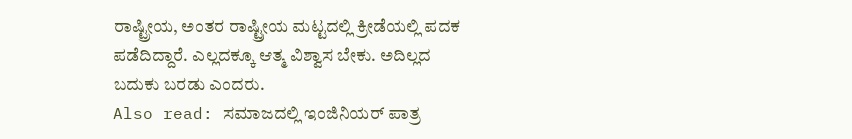ರಾಷ್ಟ್ರೀಯ, ಅಂತರ ರಾಷ್ಟ್ರೀಯ ಮಟ್ಟದಲ್ಲಿ ಕ್ರೀಡೆಯಲ್ಲಿ ಪದಕ ಪಡೆದಿದ್ದಾರೆ. ಎಲ್ಲದಕ್ಕೂ ಆತ್ಮ ವಿಶ್ವಾಸ ಬೇಕು. ಅದಿಲ್ಲದ ಬದುಕು ಬರಡು ಎಂದರು.
Also read: ಸಮಾಜದಲ್ಲಿ ಇಂಜಿನಿಯರ್ ಪಾತ್ರ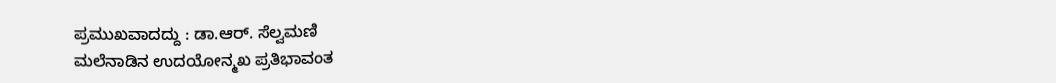ಪ್ರಮುಖವಾದದ್ದು : ಡಾ.ಆರ್. ಸೆಲ್ವಮಣಿ
ಮಲೆನಾಡಿನ ಉದಯೋನ್ಮಖ ಪ್ರತಿಭಾವಂತ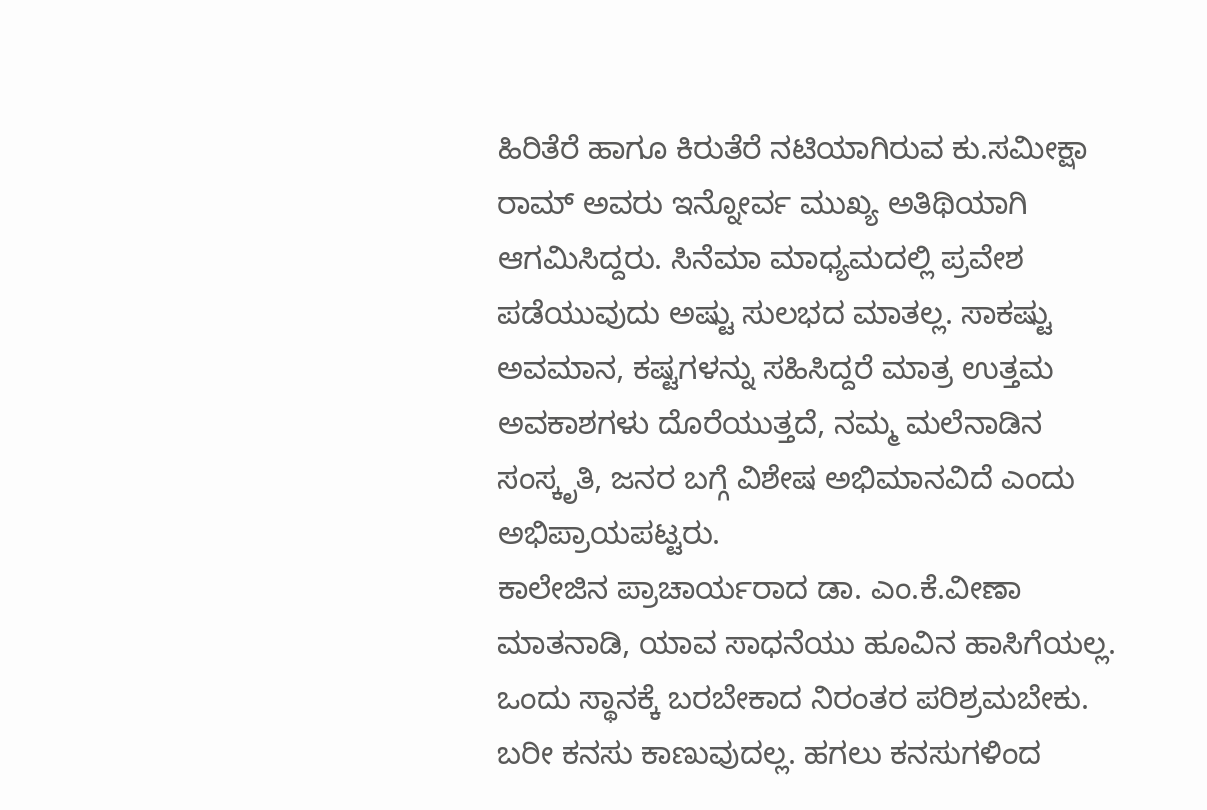ಹಿರಿತೆರೆ ಹಾಗೂ ಕಿರುತೆರೆ ನಟಿಯಾಗಿರುವ ಕು.ಸಮೀಕ್ಷಾ ರಾಮ್ ಅವರು ಇನ್ನೋರ್ವ ಮುಖ್ಯ ಅತಿಥಿಯಾಗಿ ಆಗಮಿಸಿದ್ದರು. ಸಿನೆಮಾ ಮಾಧ್ಯಮದಲ್ಲಿ ಪ್ರವೇಶ ಪಡೆಯುವುದು ಅಷ್ಟು ಸುಲಭದ ಮಾತಲ್ಲ. ಸಾಕಷ್ಟು ಅವಮಾನ, ಕಷ್ಟಗಳನ್ನು ಸಹಿಸಿದ್ದರೆ ಮಾತ್ರ ಉತ್ತಮ ಅವಕಾಶಗಳು ದೊರೆಯುತ್ತದೆ, ನಮ್ಮ ಮಲೆನಾಡಿನ ಸಂಸ್ಕೃತಿ, ಜನರ ಬಗ್ಗೆ ವಿಶೇಷ ಅಭಿಮಾನವಿದೆ ಎಂದು ಅಭಿಪ್ರಾಯಪಟ್ಟರು.
ಕಾಲೇಜಿನ ಪ್ರಾಚಾರ್ಯರಾದ ಡಾ. ಎಂ.ಕೆ.ವೀಣಾ ಮಾತನಾಡಿ, ಯಾವ ಸಾಧನೆಯು ಹೂವಿನ ಹಾಸಿಗೆಯಲ್ಲ. ಒಂದು ಸ್ಥಾನಕ್ಕೆ ಬರಬೇಕಾದ ನಿರಂತರ ಪರಿಶ್ರಮಬೇಕು. ಬರೀ ಕನಸು ಕಾಣುವುದಲ್ಲ. ಹಗಲು ಕನಸುಗಳಿಂದ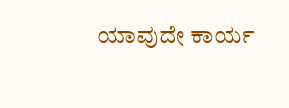ಯಾವುದೇ ಕಾರ್ಯ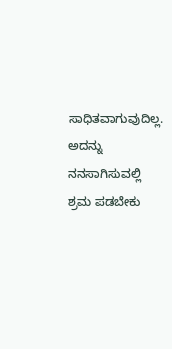ಸಾಧಿತವಾಗುವುದಿಲ್ಲ. ಅದನ್ನು ನನಸಾಗಿಸುವಲ್ಲಿ ಶ್ರಮ ಪಡಬೇಕು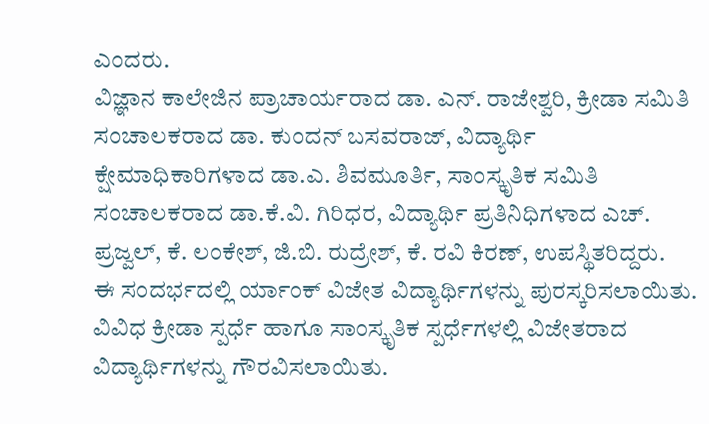ಎಂದರು.
ವಿಜ್ಞಾನ ಕಾಲೇಜಿನ ಪ್ರಾಚಾರ್ಯರಾದ ಡಾ. ಎನ್. ರಾಜೇಶ್ವರಿ, ಕ್ರೀಡಾ ಸಮಿತಿ ಸಂಚಾಲಕರಾದ ಡಾ. ಕುಂದನ್ ಬಸವರಾಜ್, ವಿದ್ಯಾರ್ಥಿ ಕ್ಷೇಮಾಧಿಕಾರಿಗಳಾದ ಡಾ.ಎ. ಶಿವಮೂರ್ತಿ, ಸಾಂಸ್ಕೃತಿಕ ಸಮಿತಿ ಸಂಚಾಲಕರಾದ ಡಾ.ಕೆ.ವಿ. ಗಿರಿಧರ, ವಿದ್ಯಾರ್ಥಿ ಪ್ರತಿನಿಧಿಗಳಾದ ಎಚ್. ಪ್ರಜ್ವಲ್, ಕೆ. ಲಂಕೇಶ್, ಜಿ.ಬಿ. ರುದ್ರೇಶ್, ಕೆ. ರವಿ ಕಿರಣ್, ಉಪಸ್ಥಿತರಿದ್ದರು.
ಈ ಸಂದರ್ಭದಲ್ಲಿ ರ್ಯಾಂಕ್ ವಿಜೇತ ವಿದ್ಯಾರ್ಥಿಗಳನ್ನು ಪುರಸ್ಕರಿಸಲಾಯಿತು. ವಿವಿಧ ಕ್ರೀಡಾ ಸ್ಪರ್ಧೆ ಹಾಗೂ ಸಾಂಸ್ಕೃತಿಕ ಸ್ಪರ್ಧೆಗಳಲ್ಲಿ ವಿಜೇತರಾದ ವಿದ್ಯಾರ್ಥಿಗಳನ್ನು ಗೌರವಿಸಲಾಯಿತು.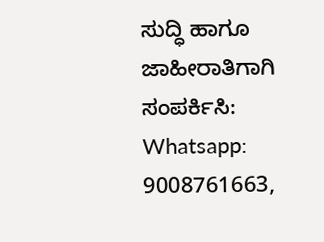ಸುದ್ಧಿ ಹಾಗೂ ಜಾಹೀರಾತಿಗಾಗಿ ಸಂಪರ್ಕಿಸಿ: Whatsapp: 9008761663,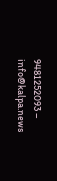9481252093 – info@kalpa.news